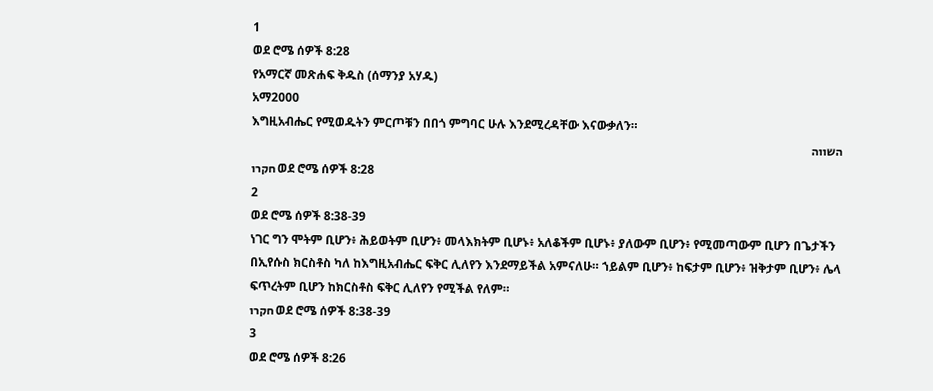1
ወደ ሮሜ ሰዎች 8:28
የአማርኛ መጽሐፍ ቅዱስ (ሰማንያ አሃዱ)
አማ2000
እግዚአብሔር የሚወዱትን ምርጦቹን በበጎ ምግባር ሁሉ እንደሚረዳቸው እናውቃለን።
השווה
חקרו ወደ ሮሜ ሰዎች 8:28
2
ወደ ሮሜ ሰዎች 8:38-39
ነገር ግን ሞትም ቢሆን፥ ሕይወትም ቢሆን፥ መላእክትም ቢሆኑ፥ አለቆችም ቢሆኑ፥ ያለውም ቢሆን፥ የሚመጣውም ቢሆን በጌታችን በኢየሱስ ክርስቶስ ካለ ከእግዚአብሔር ፍቅር ሊለየን እንደማይችል አምናለሁ። ኀይልም ቢሆን፥ ከፍታም ቢሆን፥ ዝቅታም ቢሆን፥ ሌላ ፍጥረትም ቢሆን ከክርስቶስ ፍቅር ሊለየን የሚችል የለም።
חקרו ወደ ሮሜ ሰዎች 8:38-39
3
ወደ ሮሜ ሰዎች 8:26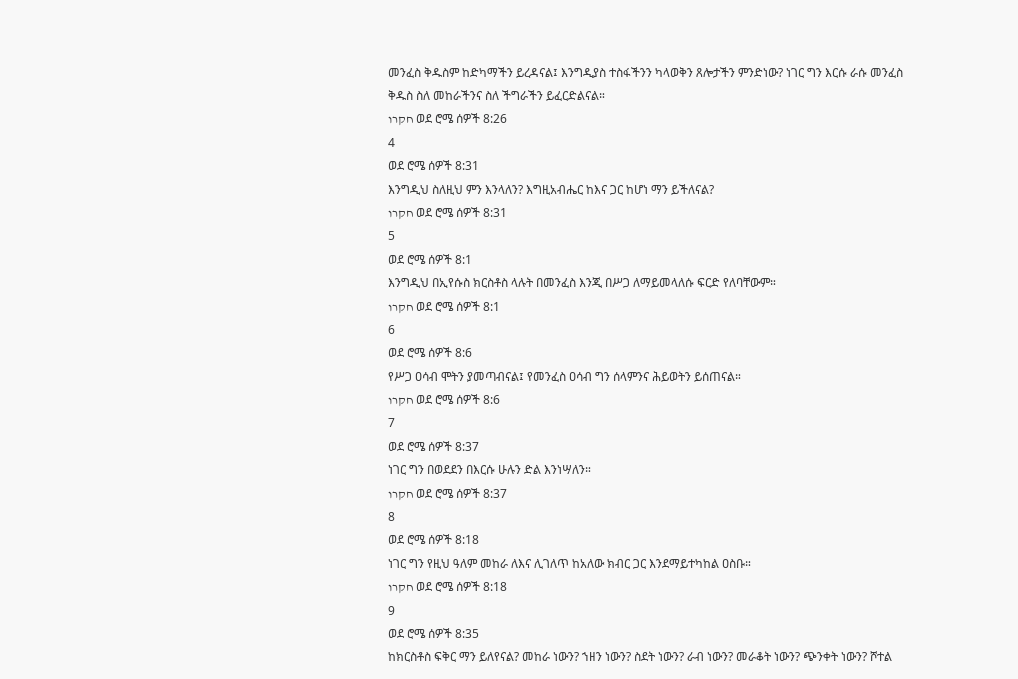መንፈስ ቅዱስም ከድካማችን ይረዳናል፤ እንግዲያስ ተስፋችንን ካላወቅን ጸሎታችን ምንድነው? ነገር ግን እርሱ ራሱ መንፈስ ቅዱስ ስለ መከራችንና ስለ ችግራችን ይፈርድልናል።
חקרו ወደ ሮሜ ሰዎች 8:26
4
ወደ ሮሜ ሰዎች 8:31
እንግዲህ ስለዚህ ምን እንላለን? እግዚአብሔር ከእና ጋር ከሆነ ማን ይችለናል?
חקרו ወደ ሮሜ ሰዎች 8:31
5
ወደ ሮሜ ሰዎች 8:1
እንግዲህ በኢየሱስ ክርስቶስ ላሉት በመንፈስ እንጂ በሥጋ ለማይመላለሱ ፍርድ የለባቸውም።
חקרו ወደ ሮሜ ሰዎች 8:1
6
ወደ ሮሜ ሰዎች 8:6
የሥጋ ዐሳብ ሞትን ያመጣብናል፤ የመንፈስ ዐሳብ ግን ሰላምንና ሕይወትን ይሰጠናል።
חקרו ወደ ሮሜ ሰዎች 8:6
7
ወደ ሮሜ ሰዎች 8:37
ነገር ግን በወደደን በእርሱ ሁሉን ድል እንነሣለን።
חקרו ወደ ሮሜ ሰዎች 8:37
8
ወደ ሮሜ ሰዎች 8:18
ነገር ግን የዚህ ዓለም መከራ ለእና ሊገለጥ ከአለው ክብር ጋር እንደማይተካከል ዐስቡ።
חקרו ወደ ሮሜ ሰዎች 8:18
9
ወደ ሮሜ ሰዎች 8:35
ከክርስቶስ ፍቅር ማን ይለየናል? መከራ ነውን? ኀዘን ነውን? ስደት ነውን? ራብ ነውን? መራቆት ነውን? ጭንቀት ነውን? ሾተል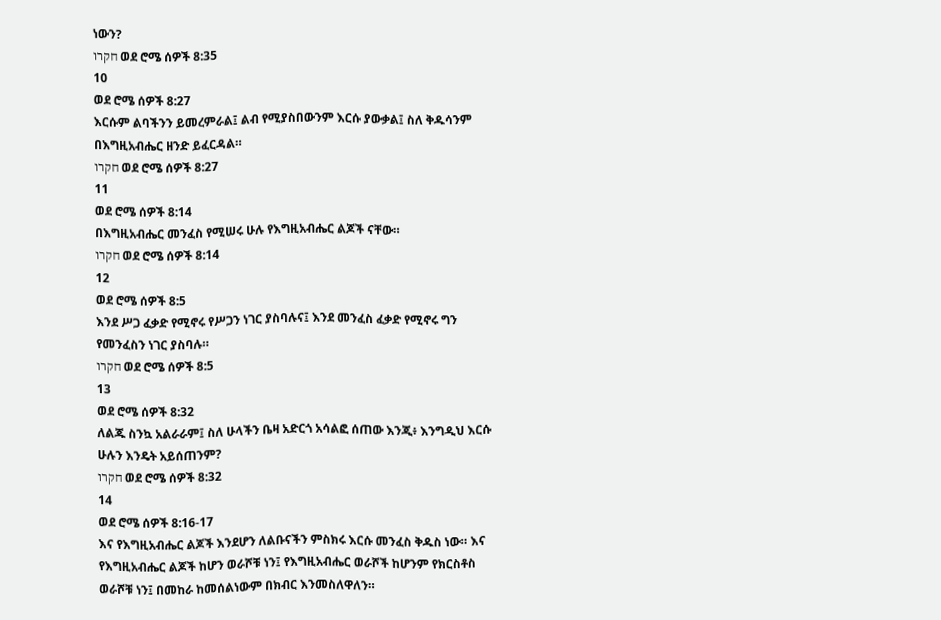ነውን?
חקרו ወደ ሮሜ ሰዎች 8:35
10
ወደ ሮሜ ሰዎች 8:27
እርሱም ልባችንን ይመረምራል፤ ልብ የሚያስበውንም እርሱ ያውቃል፤ ስለ ቅዱሳንም በእግዚአብሔር ዘንድ ይፈርዳል።
חקרו ወደ ሮሜ ሰዎች 8:27
11
ወደ ሮሜ ሰዎች 8:14
በእግዚአብሔር መንፈስ የሚሠሩ ሁሉ የእግዚአብሔር ልጆች ናቸው።
חקרו ወደ ሮሜ ሰዎች 8:14
12
ወደ ሮሜ ሰዎች 8:5
እንደ ሥጋ ፈቃድ የሚኖሩ የሥጋን ነገር ያስባሉና፤ እንደ መንፈስ ፈቃድ የሚኖሩ ግን የመንፈስን ነገር ያስባሉ።
חקרו ወደ ሮሜ ሰዎች 8:5
13
ወደ ሮሜ ሰዎች 8:32
ለልጁ ስንኳ አልራራም፤ ስለ ሁላችን ቤዛ አድርጎ አሳልፎ ሰጠው እንጂ፥ እንግዲህ እርሱ ሁሉን እንዴት አይሰጠንም?
חקרו ወደ ሮሜ ሰዎች 8:32
14
ወደ ሮሜ ሰዎች 8:16-17
እና የእግዚአብሔር ልጆች እንደሆን ለልቡናችን ምስክሩ እርሱ መንፈስ ቅዱስ ነው። እና የእግዚአብሔር ልጆች ከሆን ወራሾቹ ነን፤ የእግዚአብሔር ወራሾች ከሆንም የክርስቶስ ወራሾቹ ነን፤ በመከራ ከመሰልነውም በክብር እንመስለዋለን።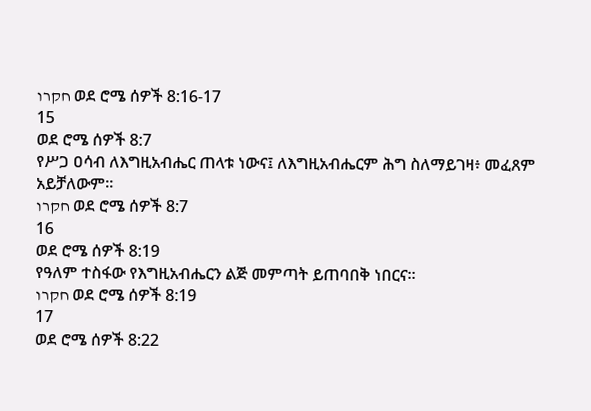חקרו ወደ ሮሜ ሰዎች 8:16-17
15
ወደ ሮሜ ሰዎች 8:7
የሥጋ ዐሳብ ለእግዚአብሔር ጠላቱ ነውና፤ ለእግዚአብሔርም ሕግ ስለማይገዛ፥ መፈጸም አይቻለውም።
חקרו ወደ ሮሜ ሰዎች 8:7
16
ወደ ሮሜ ሰዎች 8:19
የዓለም ተስፋው የእግዚአብሔርን ልጅ መምጣት ይጠባበቅ ነበርና።
חקרו ወደ ሮሜ ሰዎች 8:19
17
ወደ ሮሜ ሰዎች 8:22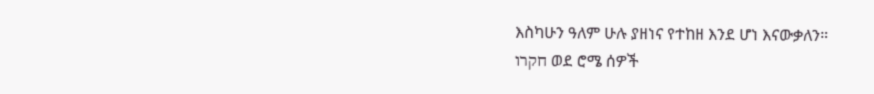እስካሁን ዓለም ሁሉ ያዘነና የተከዘ እንደ ሆነ እናውቃለን።
חקרו ወደ ሮሜ ሰዎች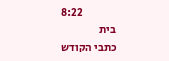8:22
בית
כתבי הקודש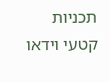תכניות
קטעי וידאו